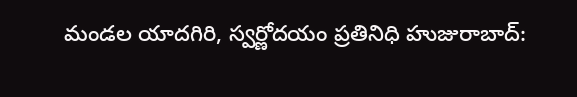మండల యాదగిరి, స్వర్ణోదయం ప్రతినిధి హుజురాబాద్: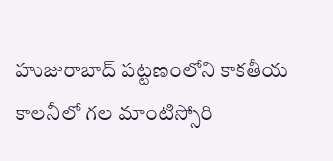హుజురాబాద్ పట్టణంలోని కాకతీయ కాలనీలో గల మాంటిస్సోరి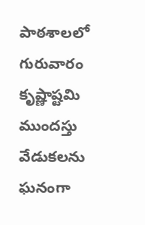పాఠశాలలో గురువారం కృష్ణాష్టమి ముందస్తు వేడుకలను ఘనంగా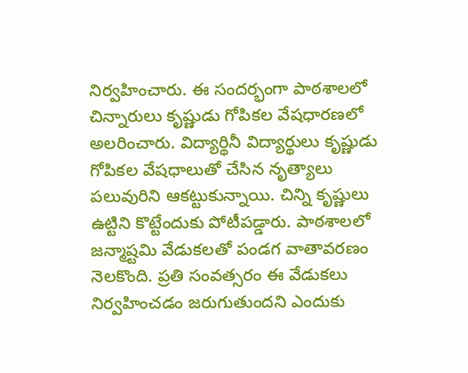నిర్వహించారు. ఈ సందర్భంగా పాఠశాలలో చిన్నారులు కృష్ణుడు గోపికల వేషధారణలో అలరించారు. విద్యార్థినీ విద్యార్థులు కృష్ణుడు గోపికల వేషధాలుతో చేసిన నృత్యాలు పలువురిని ఆకట్టుకున్నాయి. చిన్ని కృష్ణులు ఉట్టిని కొట్టేందుకు పోటీపడ్డారు. పాఠశాలలో జన్మాష్టమి వేడుకలతో పండగ వాతావరణం నెలకొంది. ప్రతి సంవత్సరం ఈ వేడుకలు నిర్వహించడం జరుగుతుందని ఎందుకు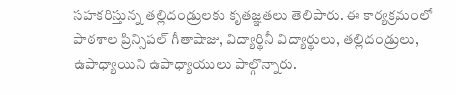సహకరిస్తున్న తల్లిదండ్రులకు కృతజ్ఞతలు తెలిపారు. ఈ కార్యక్రమంలో పాఠశాల ప్రిన్సిపల్ గీతాషాజు, విద్యార్థినీ విద్యార్థులు, తల్లిదండ్రులు, ఉపాధ్యాయిని ఉపాధ్యాయులు పాల్గొన్నారు.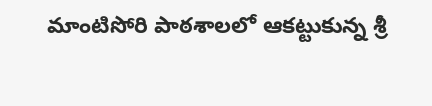మాంటిసోరి పాఠశాలలో ఆకట్టుకున్న శ్రీ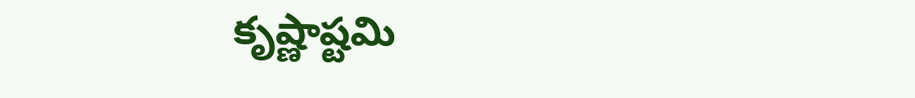కృష్ణాష్టమి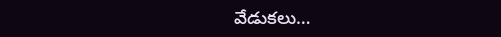వేడుకలు…